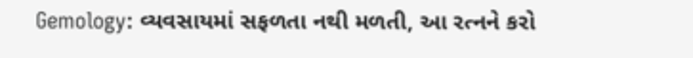Gemology: વ્યવસાયમાં સફળતા નથી મળતી, આ રત્નને કરો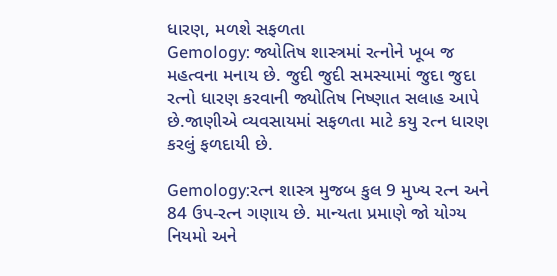ધારણ, મળશે સફળતા
Gemology: જ્યોતિષ શાસ્ત્રમાં રત્નોને ખૂબ જ મહત્વના મનાય છે. જુદી જુદી સમસ્યામાં જુદા જુદા રત્નો ધારણ કરવાની જ્યોતિષ નિષ્ણાત સલાહ આપે છે.જાણીએ વ્યવસાયમાં સફળતા માટે કયુ રત્ન ધારણ કરલું ફળદાયી છે.

Gemology:રત્ન શાસ્ત્ર મુજબ કુલ 9 મુખ્ય રત્ન અને 84 ઉપ-રત્ન ગણાય છે. માન્યતા પ્રમાણે જો યોગ્ય નિયમો અને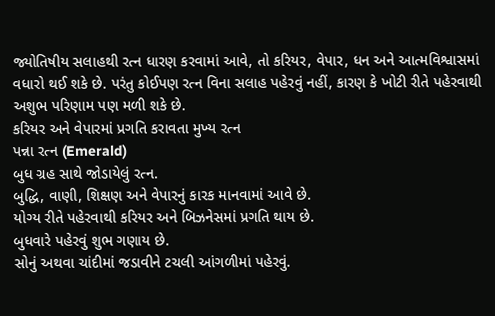જ્યોતિષીય સલાહથી રત્ન ધારણ કરવામાં આવે, તો કરિયર, વેપાર, ધન અને આત્મવિશ્વાસમાં વધારો થઈ શકે છે. પરંતુ કોઈપણ રત્ન વિના સલાહ પહેરવું નહીં, કારણ કે ખોટી રીતે પહેરવાથી અશુભ પરિણામ પણ મળી શકે છે.
કરિયર અને વેપારમાં પ્રગતિ કરાવતા મુખ્ય રત્ન
પન્ના રત્ન (Emerald)
બુધ ગ્રહ સાથે જોડાયેલું રત્ન.
બુદ્ધિ, વાણી, શિક્ષણ અને વેપારનું કારક માનવામાં આવે છે.
યોગ્ય રીતે પહેરવાથી કરિયર અને બિઝનેસમાં પ્રગતિ થાય છે.
બુધવારે પહેરવું શુભ ગણાય છે.
સોનું અથવા ચાંદીમાં જડાવીને ટચલી આંગળીમાં પહેરવું.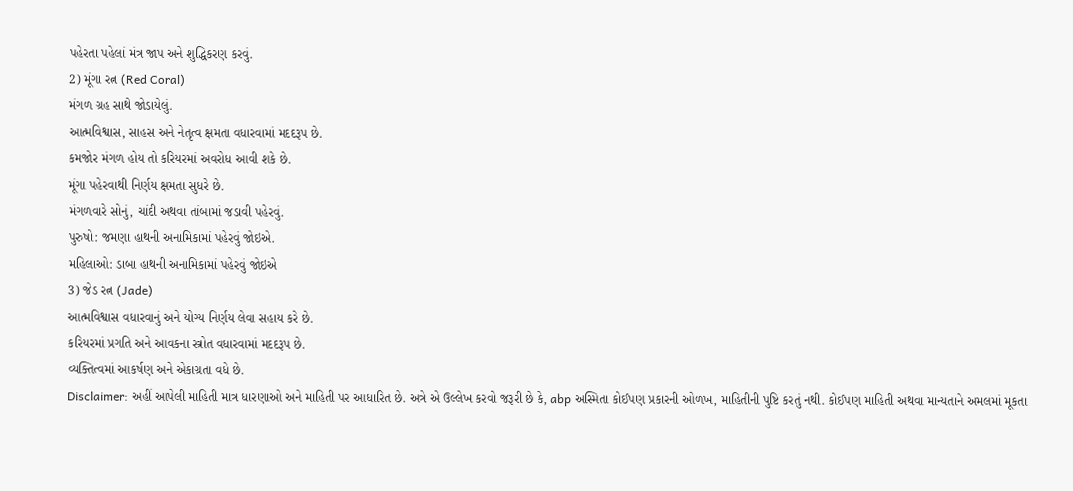પહેરતા પહેલાં મંત્ર જાપ અને શુદ્ધિકરણ કરવું.
2) મૂંગા રત્ન (Red Coral)
મંગળ ગ્રહ સાથે જોડાયેલું.
આત્મવિશ્વાસ, સાહસ અને નેતૃત્વ ક્ષમતા વધારવામાં મદદરૂપ છે.
કમજોર મંગળ હોય તો કરિયરમાં અવરોધ આવી શકે છે.
મૂંગા પહેરવાથી નિર્ણય ક્ષમતા સુધરે છે.
મંગળવારે સોનું, ચાંદી અથવા તાંબામાં જડાવી પહેરવું.
પુરુષો: જમણા હાથની અનામિકામાં પહેરવું જોઇએ.
મહિલાઓ: ડાબા હાથની અનામિકામાં પહેરવું જોઇએ
3) જેડ રત્ન (Jade)
આત્મવિશ્વાસ વધારવાનું અને યોગ્ય નિર્ણય લેવા સહાય કરે છે.
કરિયરમાં પ્રગતિ અને આવકના સ્ત્રોત વધારવામાં મદદરૂપ છે.
વ્યક્તિત્વમાં આકર્ષણ અને એકાગ્રતા વધે છે.
Disclaimer: અહીં આપેલી માહિતી માત્ર ધારણાઓ અને માહિતી પર આધારિત છે. અત્રે એ ઉલ્લેખ કરવો જરૂરી છે કે, abp અસ્મિતા કોઈપણ પ્રકારની ઓળખ, માહિતીની પુષ્ટિ કરતું નથી. કોઈપણ માહિતી અથવા માન્યતાને અમલમાં મૂકતા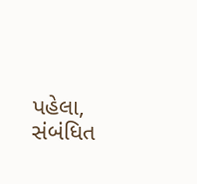પહેલા, સંબંધિત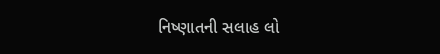નિષ્ણાતની સલાહ લો